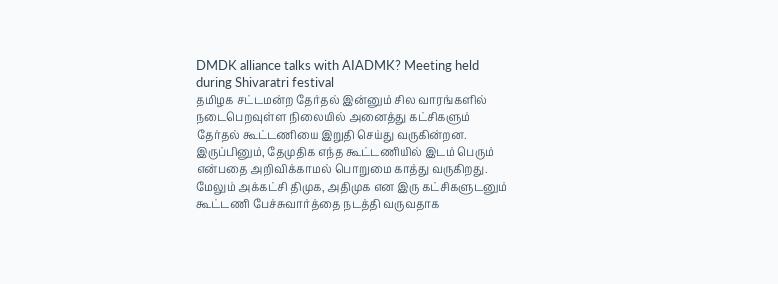DMDK alliance talks with AIADMK? Meeting held during Shivaratri festival
தமிழக சட்டமன்ற தேர்தல் இன்னும் சில வாரங்களில் நடைபெறவுள்ள நிலையில் அனைத்து கட்சிகளும் தேர்தல் கூட்டணியை இறுதி செய்து வருகின்றன. இருப்பினும், தேமுதிக எந்த கூட்டணியில் இடம் பெரும் என்பதை அறிவிக்காமல் பொறுமை காத்து வருகிறது. மேலும் அக்கட்சி திமுக, அதிமுக என இரு கட்சிகளுடனும் கூட்டணி பேச்சுவார்த்தை நடத்தி வருவதாக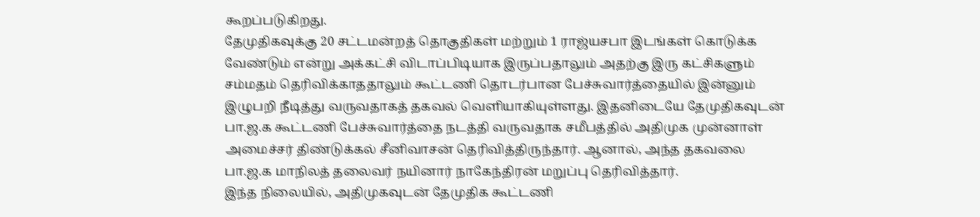கூறப்படுகிறது.
தேமுதிகவுக்கு 20 சட்டமன்றத் தொகுதிகள் மற்றும் 1 ராஜ்யசபா இடங்கள் கொடுக்க வேண்டும் என்று அக்கட்சி விடாப்பிடியாக இருப்பதாலும் அதற்கு இரு கட்சிகளும் சம்மதம் தெரிவிக்காததாலும் கூட்டணி தொடர்பான பேச்சுவார்த்தையில் இன்னும் இழுபறி நீடித்து வருவதாகத் தகவல் வெளியாகியுள்ளது. இதனிடையே தேமுதிகவுடன் பா.ஜ.க கூட்டணி பேச்சுவார்த்தை நடத்தி வருவதாக சமீபத்தில் அதிமுக முன்னாள் அமைச்சர் திண்டுக்கல் சீனிவாசன் தெரிவித்திருந்தார். ஆனால், அந்த தகவலை பா.ஜ.க மாநிலத் தலைவர் நயினார் நாகேந்திரன் மறுப்பு தெரிவித்தார்.
இந்த நிலையில், அதிமுகவுடன் தேமுதிக கூட்டணி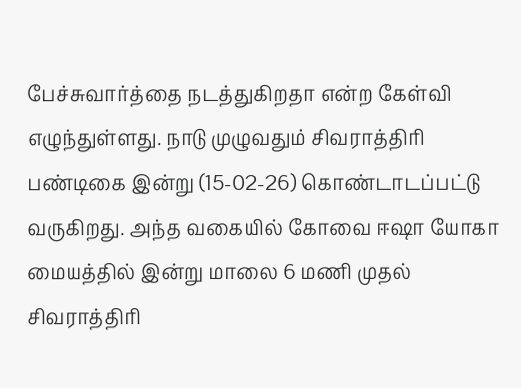பேச்சுவார்த்தை நடத்துகிறதா என்ற கேள்வி எழுந்துள்ளது. நாடு முழுவதும் சிவராத்திரி பண்டிகை இன்று (15-02-26) கொண்டாடப்பட்டு வருகிறது. அந்த வகையில் கோவை ஈஷா யோகா மையத்தில் இன்று மாலை 6 மணி முதல் சிவராத்திரி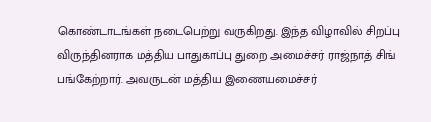கொண்டாடங்கள் நடைபெற்று வருகிறது. இந்த விழாவில் சிறப்பு விருந்தினராக மத்திய பாதுகாப்பு துறை அமைச்சர் ராஜ்நாத் சிங் பங்கேற்றார். அவருடன் மத்திய இணையமைச்சர்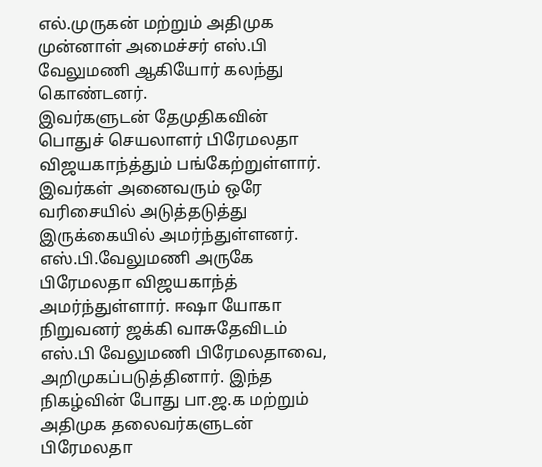எல்.முருகன் மற்றும் அதிமுக முன்னாள் அமைச்சர் எஸ்.பி வேலுமணி ஆகியோர் கலந்து கொண்டனர்.
இவர்களுடன் தேமுதிகவின் பொதுச் செயலாளர் பிரேமலதா விஜயகாந்த்தும் பங்கேற்றுள்ளார். இவர்கள் அனைவரும் ஒரே வரிசையில் அடுத்தடுத்து இருக்கையில் அமர்ந்துள்ளனர். எஸ்.பி.வேலுமணி அருகே பிரேமலதா விஜயகாந்த் அமர்ந்துள்ளார். ஈஷா யோகா நிறுவனர் ஜக்கி வாசுதேவிடம் எஸ்.பி வேலுமணி பிரேமலதாவை, அறிமுகப்படுத்தினார். இந்த நிகழ்வின் போது பா.ஜ.க மற்றும் அதிமுக தலைவர்களுடன் பிரேமலதா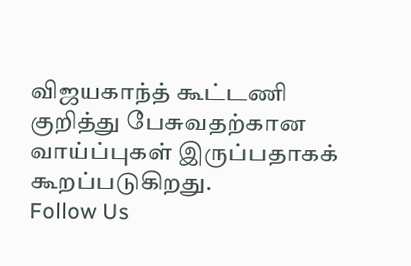விஜயகாந்த் கூட்டணி குறித்து பேசுவதற்கான வாய்ப்புகள் இருப்பதாகக் கூறப்படுகிறது.
Follow Us